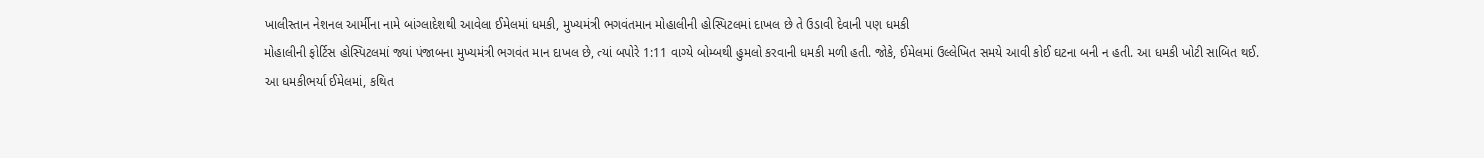ખાલીસ્તાન નેશનલ આર્મીના નામે બાંગ્લાદેશથી આવેલા ઈમેલમાં ધમકી, મુખ્યમંત્રી ભગવંતમાન મોહાલીની હોસ્પિટલમાં દાખલ છે તે ઉડાવી દેવાની પણ ધમકી
મોહાલીની ફોર્ટિસ હોસ્પિટલમાં જ્યાં પંજાબના મુખ્યમંત્રી ભગવંત માન દાખલ છે, ત્યાં બપોરે 1:11 વાગ્યે બોમ્બથી હુમલો કરવાની ધમકી મળી હતી. જોકે, ઈમેલમાં ઉલ્લેખિત સમયે આવી કોઈ ઘટના બની ન હતી. આ ધમકી ખોટી સાબિત થઈ.
આ ધમકીભર્યા ઈમેલમાં, કથિત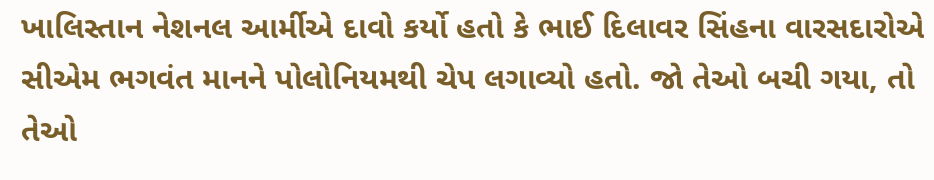ખાલિસ્તાન નેશનલ આર્મીએ દાવો કર્યો હતો કે ભાઈ દિલાવર સિંહના વારસદારોએ સીએમ ભગવંત માનને પોલોનિયમથી ચેપ લગાવ્યો હતો. જો તેઓ બચી ગયા, તો તેઓ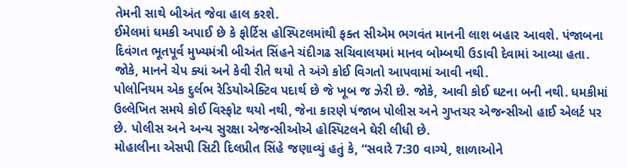તેમની સાથે બીઅંત જેવા હાલ કરશે.
ઈમેલમાં ધમકી અપાઈ છે કે ફોર્ટિસ હોસ્પિટલમાંથી ફક્ત સીએમ ભગવંત માનની લાશ બહાર આવશે. પંજાબના દિવંગત ભૂતપૂર્વ મુખ્યમંત્રી બીઅંત સિંહને ચંદીગઢ સચિવાલયમાં માનવ બોમ્બથી ઉડાવી દેવામાં આવ્યા હતા. જોકે, માનને ચેપ ક્યાં અને કેવી રીતે થયો તે અંગે કોઈ વિગતો આપવામાં આવી નથી.
પોલોનિયમ એક દુર્લભ રેડિયોએક્ટિવ પદાર્થ છે જે ખૂબ જ ઝેરી છે. જોકે, આવી કોઈ ઘટના બની નથી. ધમકીમાં ઉલ્લેખિત સમયે કોઈ વિસ્ફોટ થયો નથી, જેના કારણે પંજાબ પોલીસ અને ગુપ્તચર એજન્સીઓ હાઈ એલર્ટ પર છે. પોલીસ અને અન્ય સુરક્ષા એજન્સીઓએ હોસ્પિટલને ઘેરી લીધી છે.
મોહાલીના એસપી સિટી દિલપ્રીત સિંહે જણાવ્યું હતું કે, “સવારે 7:30 વાગ્યે, શાળાઓને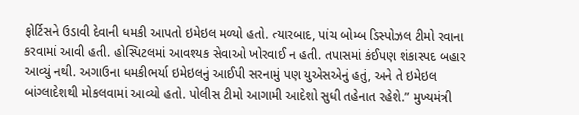ફોર્ટિસને ઉડાવી દેવાની ધમકી આપતો ઇમેઇલ મળ્યો હતો. ત્યારબાદ, પાંચ બોમ્બ ડિસ્પોઝલ ટીમો રવાના કરવામાં આવી હતી. હોસ્પિટલમાં આવશ્યક સેવાઓ ખોરવાઈ ન હતી. તપાસમાં કંઈપણ શંકાસ્પદ બહાર આવ્યું નથી. અગાઉના ધમકીભર્યા ઇમેઇલનું આઈપી સરનામું પણ યુએસએનું હતું, અને તે ઇમેઇલ બાંગ્લાદેશથી મોકલવામાં આવ્યો હતો. પોલીસ ટીમો આગામી આદેશો સુધી તહેનાત રહેશે.” મુખ્યમંત્રી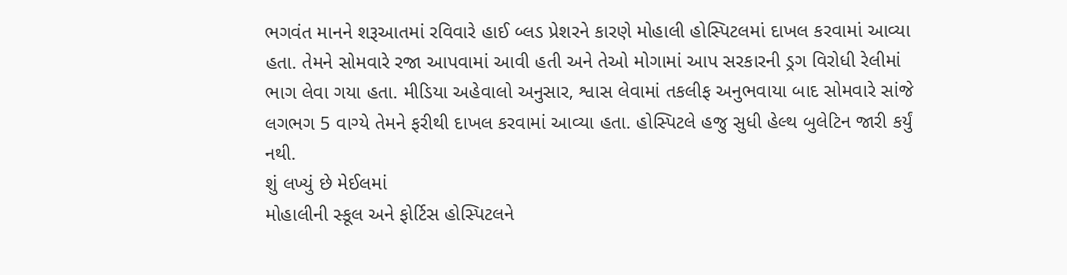ભગવંત માનને શરૂઆતમાં રવિવારે હાઈ બ્લડ પ્રેશરને કારણે મોહાલી હોસ્પિટલમાં દાખલ કરવામાં આવ્યા હતા. તેમને સોમવારે રજા આપવામાં આવી હતી અને તેઓ મોગામાં આપ સરકારની ડ્રગ વિરોધી રેલીમાં ભાગ લેવા ગયા હતા. મીડિયા અહેવાલો અનુસાર, શ્વાસ લેવામાં તકલીફ અનુભવાયા બાદ સોમવારે સાંજે લગભગ 5 વાગ્યે તેમને ફરીથી દાખલ કરવામાં આવ્યા હતા. હોસ્પિટલે હજુ સુધી હેલ્થ બુલેટિન જારી કર્યું નથી.
શું લખ્યું છે મેઈલમાં
મોહાલીની સ્કૂલ અને ફોર્ટિસ હોસ્પિટલને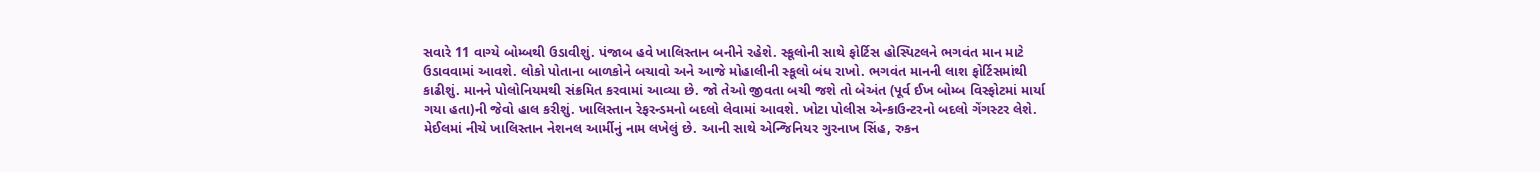સવારે 11 વાગ્યે બોમ્બથી ઉડાવીશું. પંજાબ હવે ખાલિસ્તાન બનીને રહેશે. સ્કૂલોની સાથે ફોર્ટિસ હોસ્પિટલને ભગવંત માન માટે ઉડાવવામાં આવશે. લોકો પોતાના બાળકોને બચાવો અને આજે મોહાલીની સ્કૂલો બંધ રાખો. ભગવંત માનની લાશ ફોર્ટિસમાંથી કાઢીશું. માનને પોલોનિયમથી સંક્રમિત કરવામાં આવ્યા છે. જો તેઓ જીવતા બચી જશે તો બેઅંત (પૂર્વ ઈખ બોમ્બ વિસ્ફોટમાં માર્યા ગયા હતા)ની જેવો હાલ કરીશું. ખાલિસ્તાન રેફરન્ડમનો બદલો લેવામાં આવશે. ખોટા પોલીસ એન્કાઉન્ટરનો બદલો ગેંગસ્ટર લેશે.
મેઈલમાં નીચે ખાલિસ્તાન નેશનલ આર્મીનું નામ લખેલું છે. આની સાથે એન્જિનિયર ગુરનાખ સિંહ, રુકન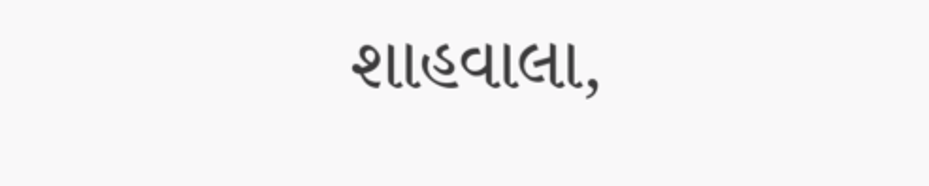શાહવાલા,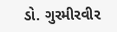ડો. ગુરમીરવીર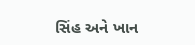સિંહ અને ખાન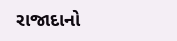રાજાદાનો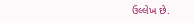ઉલ્લેખ છે.